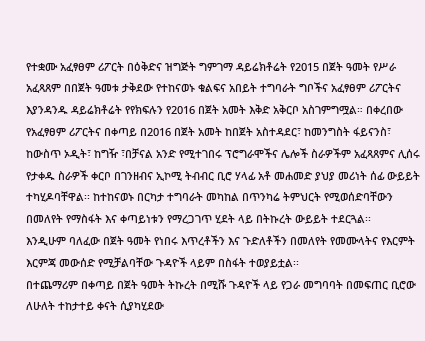የተቋሙ አፈፃፀም ሪፖርት በዕቅድና ዝግጅት ግምገማ ዳይሬክቶሬት የ2015 በጀት ዓመት የሥራ አፈጻጸም በበጀት ዓመቱ ታቅደው የተከናወኑ ቁልፍና አበይት ተግባራት ግቦችና አፈፃፀም ሪፖርትና እያንዳንዱ ዳይሬክቶሬት የየክፍሉን የ2016 በጀት አመት እቅድ አቅርቦ አስገምግሟል። በቀረበው የአፈፃፀም ሪፖርትና በቀጣይ በ2016 በጀት አመት ከበጀት አስተዳደር፣ ከመንግስት ፋይናንስ፣ ከውስጥ ኦዲት፣ ከግዥ ፣በቻናል አንድ የሚተገበሩ ፕሮግራሞችና ሌሎች ስራዎችም አፈጻጸምና ሊሰሩ የታቀዱ ስራዎች ቀርቦ በገንዘብና ኢኮሚ ትብብር ቢሮ ሃላፊ አቶ መሐመድ ያህያ መሪነት ሰፊ ውይይት ተካሂዶባቸዋል፡፡ ከተከናወኑ በርካታ ተግባራት መካከል በጥንካሬ ትምህርት የሚወሰድባቸውን በመለየት የማስፋት እና ቀጣይነቱን የማረጋገጥ ሂደት ላይ በትኩረት ውይይት ተደርጓል፡፡
እንዲሁም ባለፈው በጀት ዓመት የነበሩ እጥረቶችን እና ጉድለቶችን በመለየት የመሙላትና የእርምት እርምጃ መውሰድ የሚቻልባቸው ጉዳዮች ላይም በስፋት ተወያይቷል፡፡
በተጨማሪም በቀጣይ በጀት ዓመት ትኩረት በሚሹ ጉዳዮች ላይ የጋራ መግባባት በመፍጠር ቢሮው ለሁለት ተከታተይ ቀናት ሲያካሂደው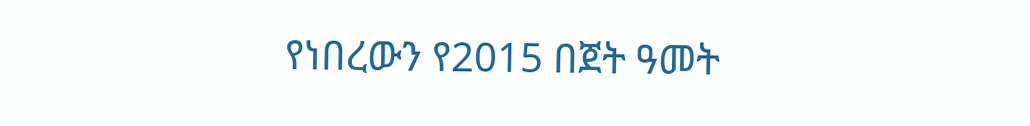የነበረውን የ2015 በጀት ዓመት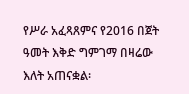የሥራ አፈጻጸምና የ2016 በጀት ዓመት እቅድ ግምገማ በዛሬው እለት አጠናቋል፡